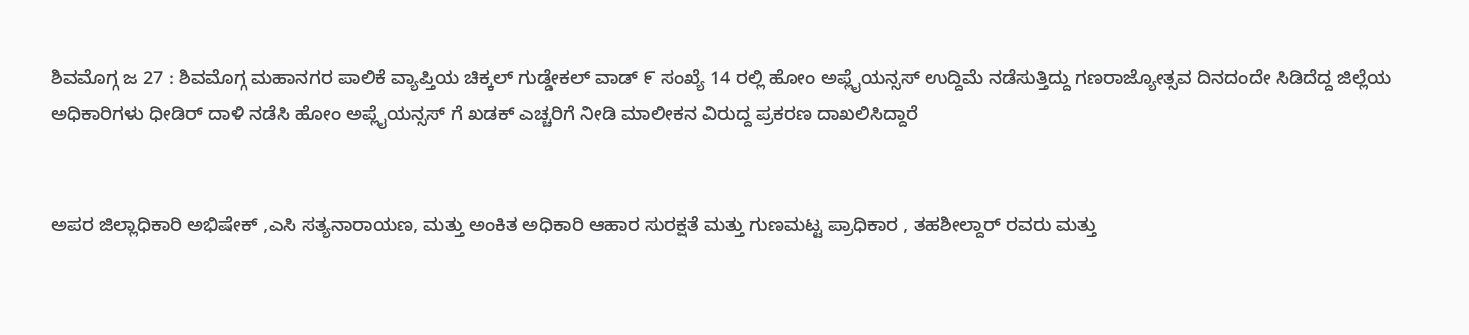ಶಿವಮೊಗ್ಗ ಜ 27 : ಶಿವಮೊಗ್ಗ ಮಹಾನಗರ ಪಾಲಿಕೆ ವ್ಯಾಪ್ತಿಯ ಚಿಕ್ಕಲ್ ಗುಡ್ಡೇಕಲ್ ವಾಡ್ ೯ ಸಂಖ್ಯೆ 14 ರಲ್ಲಿ ಹೋಂ ಅಪ್ಲೈಯನ್ಸಸ್ ಉದ್ದಿಮೆ ನಡೆಸುತ್ತಿದ್ದು ಗಣರಾಜ್ಯೋತ್ಸವ ದಿನದಂದೇ ಸಿಡಿದೆದ್ದ ಜಿಲ್ಲೆಯ ಅಧಿಕಾರಿಗಳು ಧೀಡಿರ್ ದಾಳಿ ನಡೆಸಿ ಹೋಂ ಅಪ್ಲೈಯನ್ಸಸ್ ಗೆ ಖಡಕ್ ಎಚ್ಚರಿಗೆ ನೀಡಿ ಮಾಲೀಕನ ವಿರುದ್ದ ಪ್ರಕರಣ ದಾಖಲಿಸಿದ್ದಾರೆ


ಅಪರ ಜಿಲ್ಲಾಧಿಕಾರಿ ಅಭಿಷೇಕ್ ,ಎಸಿ ಸತ್ಯನಾರಾಯಣ, ಮತ್ತು ಅಂಕಿತ ಅಧಿಕಾರಿ ಆಹಾರ ಸುರಕ್ಷತೆ ಮತ್ತು ಗುಣಮಟ್ಟ ಪ್ರಾಧಿಕಾರ , ತಹಶೀಲ್ದಾರ್ ರವರು ಮತ್ತು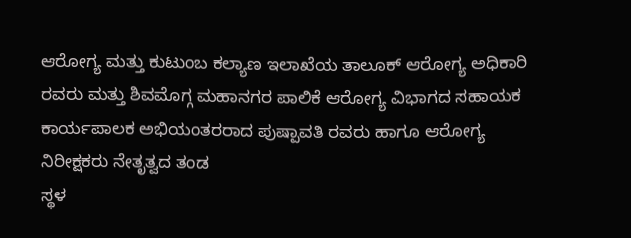ಆರೋಗ್ಯ ಮತ್ತು ಕುಟುಂಬ ಕಲ್ಯಾಣ ಇಲಾಖೆಯ ತಾಲೂಕ್ ಆರೋಗ್ಯ ಅಧಿಕಾರಿ ರವರು ಮತ್ತು ಶಿವಮೊಗ್ಗ ಮಹಾನಗರ ಪಾಲಿಕೆ ಆರೋಗ್ಯ ವಿಭಾಗದ ಸಹಾಯಕ ಕಾರ್ಯಪಾಲಕ ಅಭಿಯಂತರರಾದ ಪುಷ್ಪಾವತಿ ರವರು ಹಾಗೂ ಆರೋಗ್ಯ ನಿರೀಕ್ಷಕರು ನೇತೃತ್ವದ ತಂಡ
ಸ್ಥಳ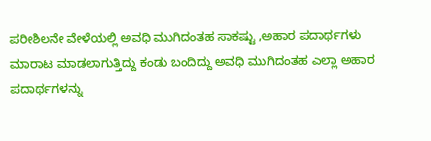ಪರೀಶಿಲನೇ ವೇಳೆಯಲ್ಲಿ ಅವಧಿ ಮುಗಿದಂತಹ ಸಾಕಷ್ಟು ,ಅಹಾರ ಪದಾರ್ಥಗಳು ಮಾರಾಟ ಮಾಡಲಾಗುತ್ತಿದ್ದು ಕಂಡು ಬಂದಿದ್ದು ಅವಧಿ ಮುಗಿದಂತಹ ಎಲ್ಲಾ ಅಹಾರ ಪದಾರ್ಥಗಳನ್ನು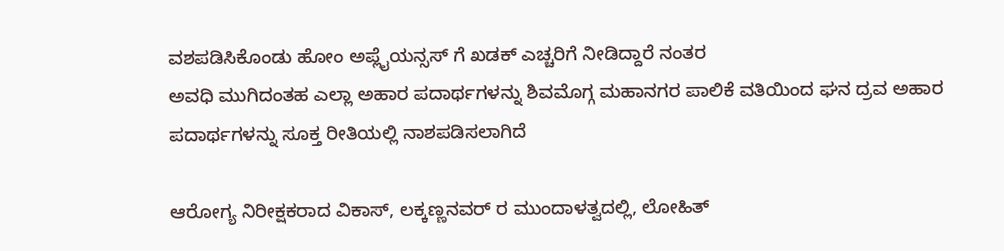ವಶಪಡಿಸಿಕೊಂಡು ಹೋಂ ಅಪ್ಲೈಯನ್ಸಸ್ ಗೆ ಖಡಕ್ ಎಚ್ಚರಿಗೆ ನೀಡಿದ್ದಾರೆ ನಂತರ
ಅವಧಿ ಮುಗಿದಂತಹ ಎಲ್ಲಾ ಅಹಾರ ಪದಾರ್ಥಗಳನ್ನು ಶಿವಮೊಗ್ಗ ಮಹಾನಗರ ಪಾಲಿಕೆ ವತಿಯಿಂದ ಘನ ದ್ರವ ಅಹಾರ ಪದಾರ್ಥಗಳನ್ನು ಸೂಕ್ತ ರೀತಿಯಲ್ಲಿ ನಾಶಪಡಿಸಲಾಗಿದೆ

ಆರೋಗ್ಯ ನಿರೀಕ್ಷಕರಾದ ವಿಕಾಸ್, ಲಕ್ಕಣ್ಣನವರ್ ರ ಮುಂದಾಳತ್ವದಲ್ಲಿ, ಲೋಹಿತ್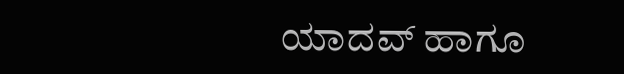ಯಾದವ್ ಹಾಗೂ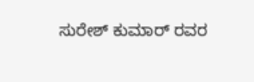ಸುರೇಶ್ ಕುಮಾರ್ ರವರ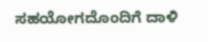ಸಹಯೋಗದೊಂದಿಗೆ ದಾಳಿ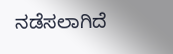ನಡೆಸಲಾಗಿದೆ